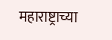महाराष्ट्राच्या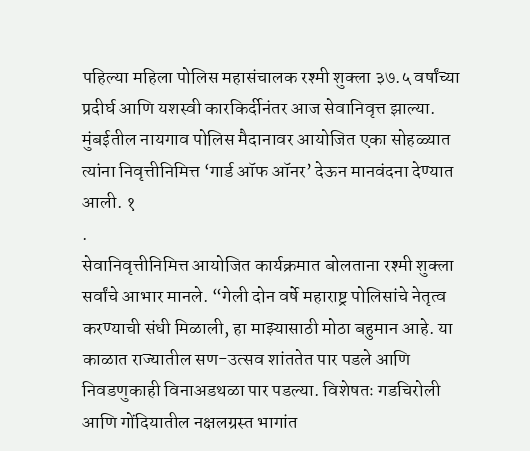पहिल्या महिला पोलिस महासंचालक रश्मी शुक्ला ३७.५ वर्षांच्या प्रदीर्घ आणि यशस्वी कारकिर्दीनंतर आज सेवानिवृत्त झाल्या. मुंबईतील नायगाव पोलिस मैदानावर आयोजित एका सोहळ्यात त्यांना निवृत्तीनिमित्त ‘गार्ड ऑफ ऑनर’ देऊन मानवंदना देण्यात आली. १
.
सेवानिवृत्तीनिमित्त आयोजित कार्यक्रमात बोलताना रश्मी शुक्ला सर्वांचे आभार मानले. “गेली दोन वर्षे महाराष्ट्र पोलिसांचे नेतृत्व करण्याची संधी मिळाली, हा माझ्यासाठी मोठा बहुमान आहे. या काळात राज्यातील सण-उत्सव शांततेत पार पडले आणि निवडणुकाही विनाअडथळा पार पडल्या. विशेषतः गडचिरोली आणि गोंदियातील नक्षलग्रस्त भागांत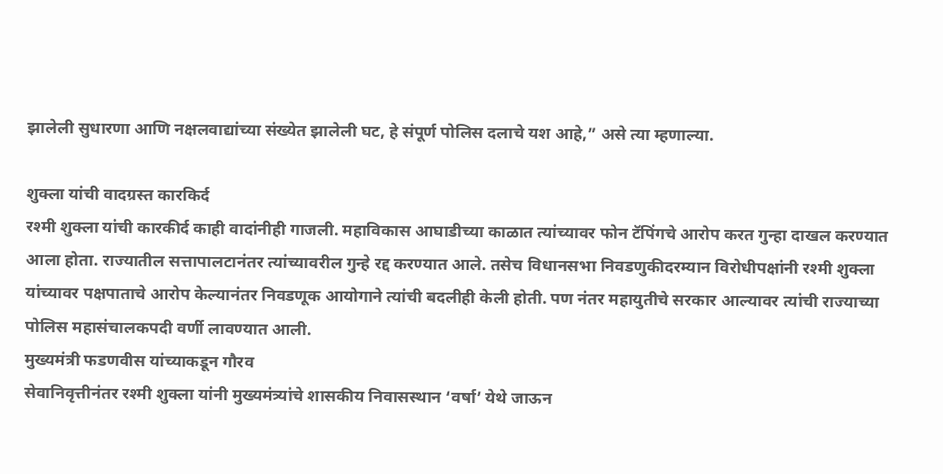झालेली सुधारणा आणि नक्षलवाद्यांच्या संख्येत झालेली घट, हे संपूर्ण पोलिस दलाचे यश आहे,” असे त्या म्हणाल्या.

शुक्ला यांची वादग्रस्त कारकिर्द
रश्मी शुक्ला यांची कारकीर्द काही वादांनीही गाजली. महाविकास आघाडीच्या काळात त्यांच्यावर फोन टॅपिंगचे आरोप करत गुन्हा दाखल करण्यात आला होता. राज्यातील सत्तापालटानंतर त्यांच्यावरील गुन्हे रद्द करण्यात आले. तसेच विधानसभा निवडणुकीदरम्यान विरोधीपक्षांनी रश्मी शुक्ला यांच्यावर पक्षपाताचे आरोप केल्यानंतर निवडणूक आयोगाने त्यांची बदलीही केली होती. पण नंतर महायुतीचे सरकार आल्यावर त्यांची राज्याच्या पोलिस महासंचालकपदी वर्णी लावण्यात आली.
मुख्यमंत्री फडणवीस यांच्याकडून गौरव
सेवानिवृत्तीनंतर रश्मी शुक्ला यांनी मुख्यमंत्र्यांचे शासकीय निवासस्थान ‘वर्षा’ येथे जाऊन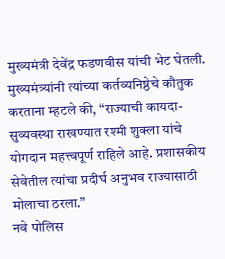मुख्यमंत्री देवेंद्र फडणवीस यांची भेट घेतली. मुख्यमंत्र्यांनी त्यांच्या कर्तव्यनिष्ठेचे कौतुक करताना म्हटले की, “राज्याची कायदा-सुव्यवस्था राखण्यात रश्मी शुक्ला यांचे योगदान महत्त्वपूर्ण राहिले आहे. प्रशासकीय सेवेतील त्यांचा प्रदीर्घ अनुभव राज्यासाठी मोलाचा ठरला.”
नवे पोलिस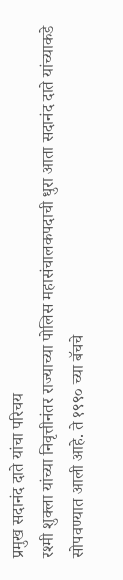प्रमुख सदानंद दाते यांचा परिचय
रश्मी शुक्ला यांच्या निवृत्तीनंतर राज्याच्या पोलिस महासंचालकपदाची धुरा आता सदानंद दाते यांच्याकडे सोपवण्यात आली आहे. ते १९९० च्या बॅचचे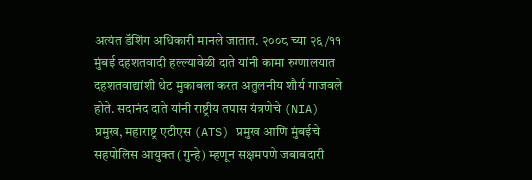अत्यंत डॅशिंग अधिकारी मानले जातात. २००८ च्या २६/११ मुंबई दहशतवादी हल्ल्यावेळी दाते यांनी कामा रुग्णालयात दहशतवाद्यांशी थेट मुकाबला करत अतुलनीय शौर्य गाजवले होते. सदानंद दाते यांनी राष्ट्रीय तपास यंत्रणेचे (NIA) प्रमुख, महाराष्ट्र एटीएस (ATS) प्रमुख आणि मुंबईचे सहपोलिस आयुक्त (गुन्हे) म्हणून सक्षमपणे जबाबदारी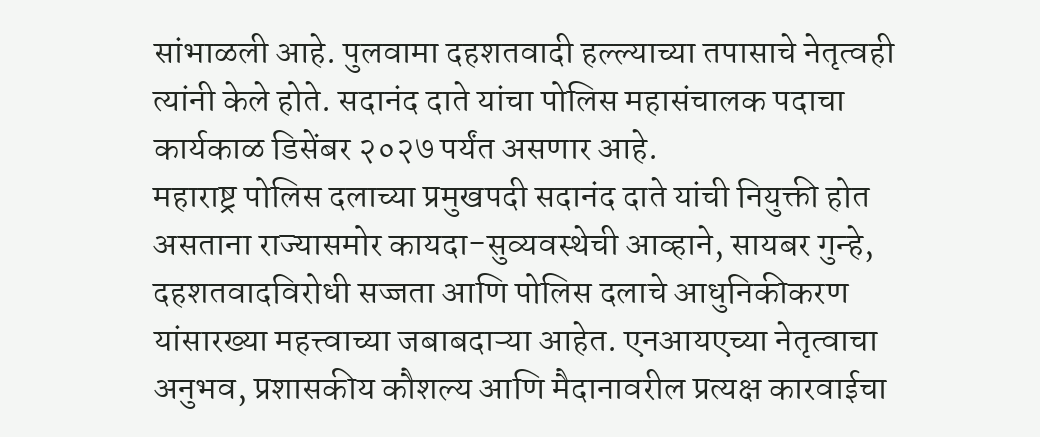सांभाळली आहे. पुलवामा दहशतवादी हल्ल्याच्या तपासाचे नेतृत्वही त्यांनी केले होते. सदानंद दाते यांचा पोलिस महासंचालक पदाचा कार्यकाळ डिसेंबर २०२७ पर्यंत असणार आहे.
महाराष्ट्र पोलिस दलाच्या प्रमुखपदी सदानंद दाते यांची नियुक्ती होत असताना राज्यासमोर कायदा-सुव्यवस्थेची आव्हाने, सायबर गुन्हे, दहशतवादविरोधी सज्जता आणि पोलिस दलाचे आधुनिकीकरण यांसारख्या महत्त्वाच्या जबाबदाऱ्या आहेत. एनआयएच्या नेतृत्वाचा अनुभव, प्रशासकीय कौशल्य आणि मैदानावरील प्रत्यक्ष कारवाईचा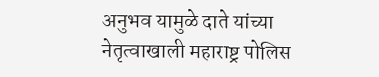अनुभव यामुळे दाते यांच्या नेतृत्वाखाली महाराष्ट्र पोलिस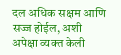दल अधिक सक्षम आणि सज्ज होईल, अशी अपेक्षा व्यक्त केली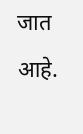जात आहे.